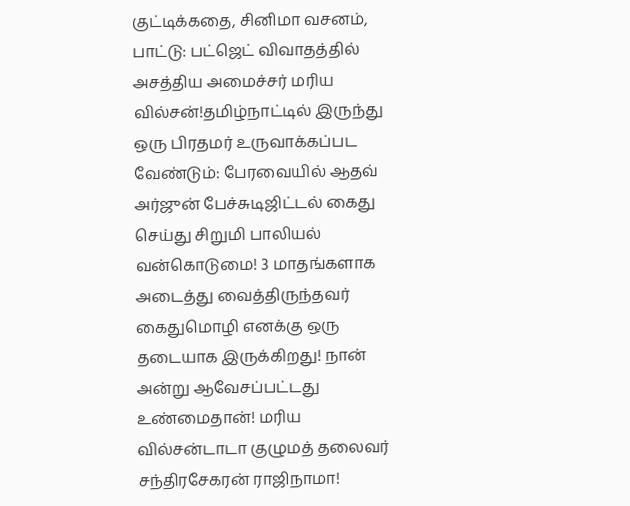குட்டிக்கதை, சினிமா வசனம், பாட்டு: பட்ஜெட் விவாதத்தில் அசத்திய அமைச்சர் மரிய வில்சன்!தமிழ்நாட்டில் இருந்து ஒரு பிரதமர் உருவாக்கப்பட வேண்டும்: பேரவையில் ஆதவ் அர்ஜுன் பேச்சுடிஜிட்டல் கைது செய்து சிறுமி பாலியல் வன்கொடுமை! 3 மாதங்களாக அடைத்து வைத்திருந்தவர் கைதுமொழி எனக்கு ஒரு தடையாக இருக்கிறது! நான் அன்று ஆவேசப்பட்டது உண்மைதான்! மரிய வில்சன்டாடா குழுமத் தலைவர் சந்திரசேகரன் ராஜிநாமா!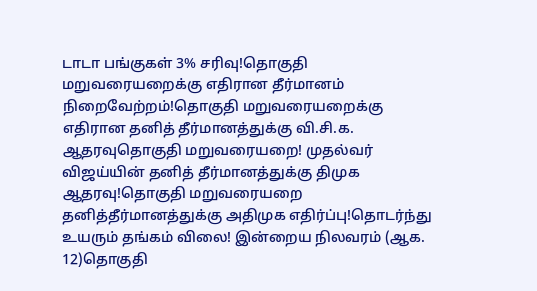டாடா பங்குகள் 3% சரிவு!தொகுதி மறுவரையறைக்கு எதிரான தீர்மானம் நிறைவேற்றம்!தொகுதி மறுவரையறைக்கு எதிரான தனித் தீர்மானத்துக்கு வி.சி.க. ஆதரவுதொகுதி மறுவரையறை! முதல்வர் விஜய்யின் தனித் தீர்மானத்துக்கு திமுக ஆதரவு!தொகுதி மறுவரையறை தனித்தீர்மானத்துக்கு அதிமுக எதிர்ப்பு!தொடர்ந்து உயரும் தங்கம் விலை! இன்றைய நிலவரம் (ஆக. 12)தொகுதி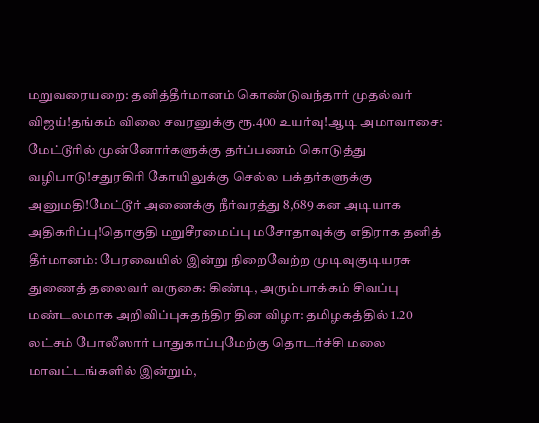மறுவரையறை: தனித்தீர்மானம் கொண்டுவந்தார் முதல்வர் விஜய்!தங்கம் விலை சவரனுக்கு ரூ.400 உயர்வு!ஆடி அமாவாசை: மேட்டூரில் முன்னோர்களுக்கு தர்ப்பணம் கொடுத்து வழிபாடு!சதுரகிரி கோயிலுக்கு செல்ல பக்தர்களுக்கு அனுமதி!மேட்டூர் அணைக்கு நீர்வரத்து 8,689 கன அடியாக அதிகரிப்பு!தொகுதி மறுசீரமைப்பு மசோதாவுக்கு எதிராக தனித் தீர்மானம்: பேரவையில் இன்று நிறைவேற்ற முடிவுகுடியரசு துணைத் தலைவர் வருகை: கிண்டி, அரும்பாக்கம் சிவப்பு மண்டலமாக அறிவிப்புசுதந்திர தின விழா: தமிழகத்தில் 1.20 லட்சம் போலீஸார் பாதுகாப்புமேற்கு தொடர்ச்சி மலை மாவட்டங்களில் இன்றும்,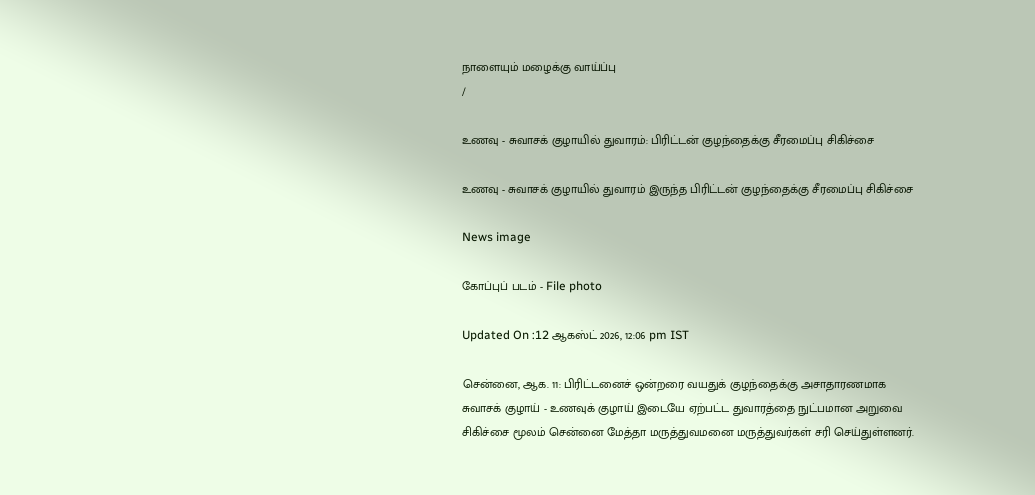நாளையும் மழைக்கு வாய்ப்பு
/

உணவு - சுவாசக் குழாயில் துவாரம்: பிரிட்டன் குழந்தைக்கு சீரமைப்பு சிகிச்சை

உணவு - சுவாசக் குழாயில் துவாரம் இருந்த பிரிட்டன் குழந்தைக்கு சீரமைப்பு சிகிச்சை

News image

கோப்புப் படம் - File photo

Updated On :12 ஆகஸ்ட் 2026, 12:06 pm IST

சென்னை, ஆக. 11: பிரிட்டனைச் ஒன்றரை வயதுக் குழந்தைக்கு அசாதாரணமாக சுவாசக் குழாய் - உணவுக் குழாய் இடையே ஏற்பட்ட துவாரத்தை நுட்பமான அறுவை சிகிச்சை மூலம் சென்னை மேத்தா மருத்துவமனை மருத்துவர்கள் சரி செய்துள்ளனர்.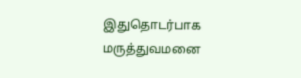இதுதொடர்பாக மருத்துவமனை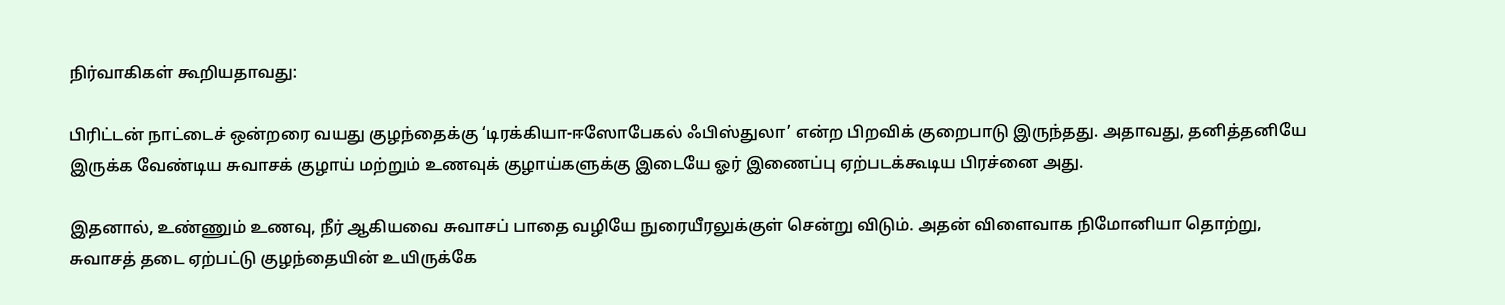நிர்வாகிகள் கூறியதாவது:

பிரிட்டன் நாட்டைச் ஒன்றரை வயது குழந்தைக்கு ‘டிரக்கியா-ஈஸோபேகல் ஃபிஸ்துலா’ என்ற பிறவிக் குறைபாடு இருந்தது. அதாவது, தனித்தனியே இருக்க வேண்டிய சுவாசக் குழாய் மற்றும் உணவுக் குழாய்களுக்கு இடையே ஓர் இணைப்பு ஏற்படக்கூடிய பிரச்னை அது.

இதனால், உண்ணும் உணவு, நீர் ஆகியவை சுவாசப் பாதை வழியே நுரையீரலுக்குள் சென்று விடும். அதன் விளைவாக நிமோனியா தொற்று, சுவாசத் தடை ஏற்பட்டு குழந்தையின் உயிருக்கே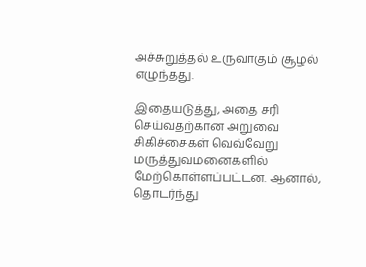அச்சுறுத்தல் உருவாகும் சூழல் எழுந்தது.

இதையடுத்து, அதை சரி செய்வதற்கான அறுவை சிகிச்சைகள் வெவ்வேறு மருத்துவமனைகளில் மேற்கொள்ளப்பட்டன. ஆனால், தொடர்ந்து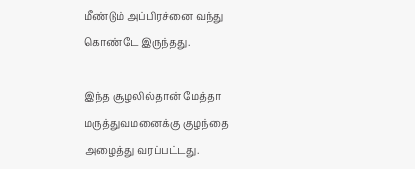மீண்டும் அப்பிரச்னை வந்து கொண்டே இருந்தது.

இந்த சூழலில்தான் மேத்தா மருத்துவமனைக்கு குழந்தை அழைத்து வரப்பட்டது.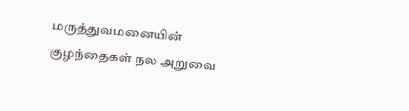மருத்துவமனையின் குழந்தைகள் நல அறுவை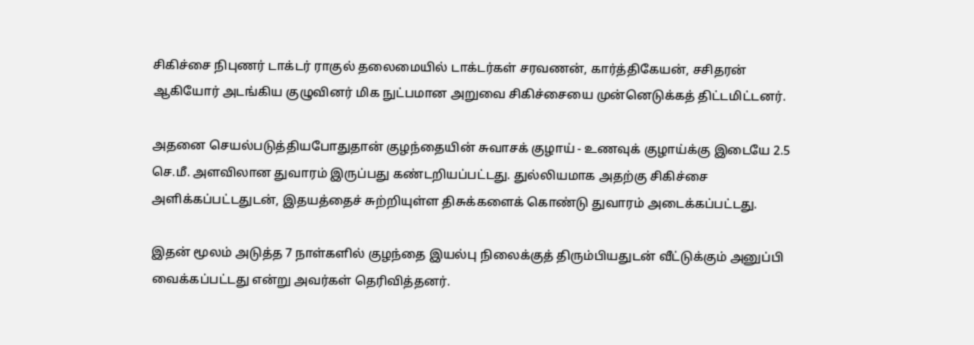சிகிச்சை நிபுணர் டாக்டர் ராகுல் தலைமையில் டாக்டர்கள் சரவணன், கார்த்திகேயன், சசிதரன் ஆகியோர் அடங்கிய குழுவினர் மிக நுட்பமான அறுவை சிகிச்சையை முன்னெடுக்கத் திட்டமிட்டனர்.

அதனை செயல்படுத்தியபோதுதான் குழந்தையின் சுவாசக் குழாய் - உணவுக் குழாய்க்கு இடையே 2.5 செ.மீ. அளவிலான துவாரம் இருப்பது கண்டறியப்பட்டது. துல்லியமாக அதற்கு சிகிச்சை அளிக்கப்பட்டதுடன், இதயத்தைச் சுற்றியுள்ள திசுக்களைக் கொண்டு துவாரம் அடைக்கப்பட்டது.

இதன் மூலம் அடுத்த 7 நாள்களில் குழந்தை இயல்பு நிலைக்குத் திரும்பியதுடன் வீட்டுக்கும் அனுப்பி வைக்கப்பட்டது என்று அவர்கள் தெரிவித்தனர்.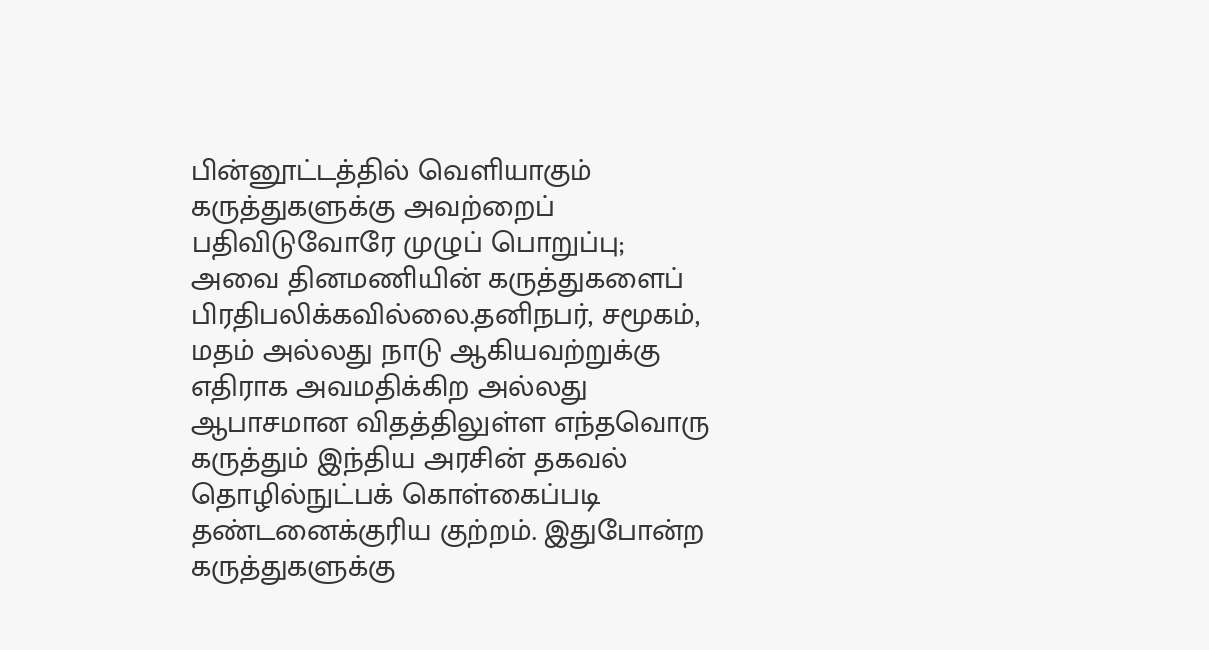பின்னூட்டத்தில் வெளியாகும் கருத்துகளுக்கு அவற்றைப் பதிவிடுவோரே முழுப் பொறுப்பு; அவை தினமணியின் கருத்துகளைப் பிரதிபலிக்கவில்லை.தனிநபர், சமூகம், மதம் அல்லது நாடு ஆகியவற்றுக்கு எதிராக அவமதிக்கிற அல்லது ஆபாசமான விதத்திலுள்ள எந்தவொரு கருத்தும் இந்திய அரசின் தகவல் தொழில்நுட்பக் கொள்கைப்படி தண்டனைக்குரிய குற்றம். இதுபோன்ற கருத்துகளுக்கு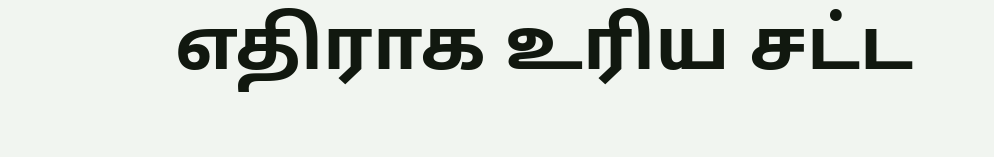எதிராக உரிய சட்ட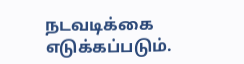நடவடிக்கை எடுக்கப்படும்.